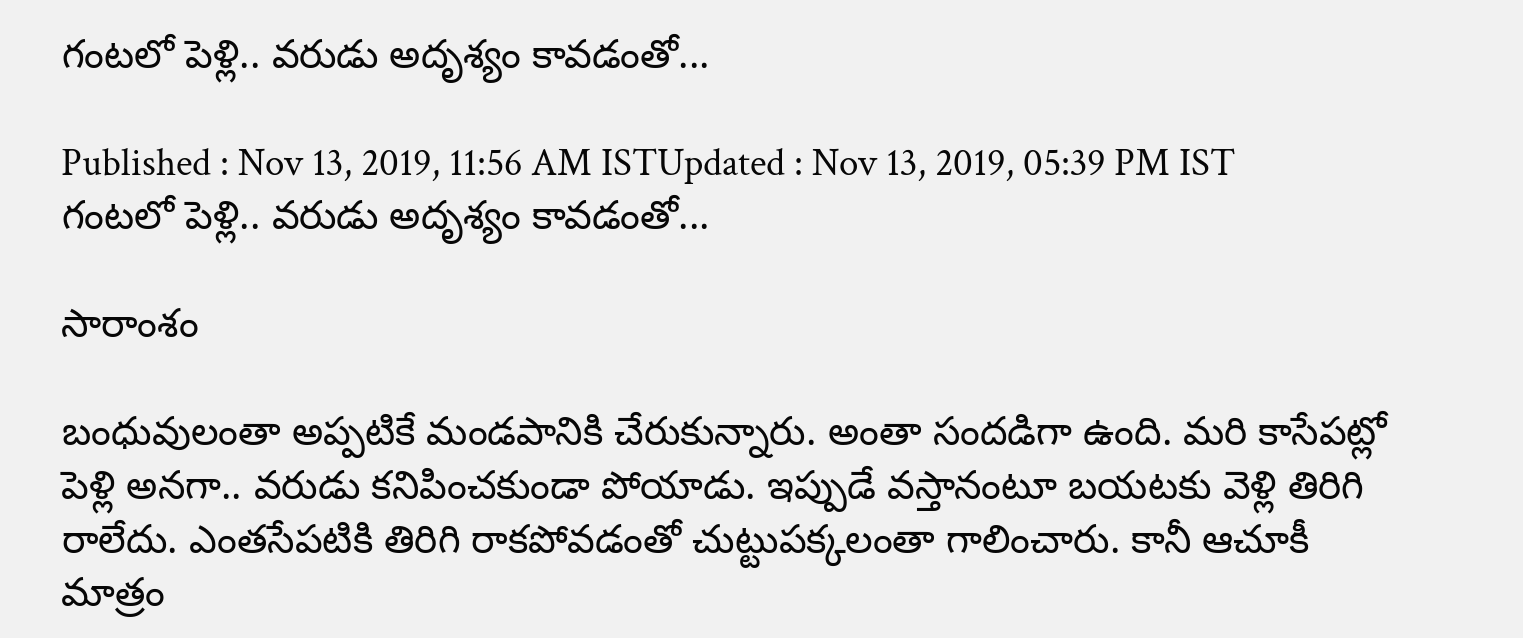గంటలో పెళ్లి.. వరుడు అదృశ్యం కావడంతో...

Published : Nov 13, 2019, 11:56 AM ISTUpdated : Nov 13, 2019, 05:39 PM IST
గంటలో పెళ్లి.. వరుడు అదృశ్యం కావడంతో...

సారాంశం

బంధువులంతా అప్పటికే మండపానికి చేరుకున్నారు. అంతా సందడిగా ఉంది. మరి కాసేపట్లో పెళ్లి అనగా.. వరుడు కనిపించకుండా పోయాడు. ఇప్పుడే వస్తానంటూ బయటకు వెళ్లి తిరిగి రాలేదు. ఎంతసేపటికి తిరిగి రాకపోవడంతో చుట్టుపక్కలంతా గాలించారు. కానీ ఆచూకీ మాత్రం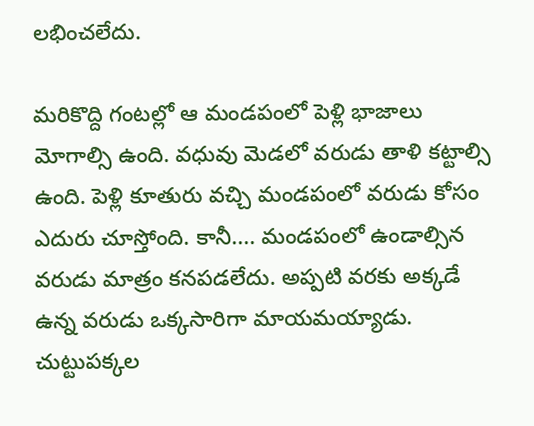లభించలేదు.

మరికొద్ది గంటల్లో ఆ మండపంలో పెళ్లి భాజాలు మోగాల్సి ఉంది. వధువు మెడలో వరుడు తాళి కట్టాల్సి ఉంది. పెళ్లి కూతురు వచ్చి మండపంలో వరుడు కోసం ఎదురు చూస్తోంది. కానీ.... మండపంలో ఉండాల్సిన వరుడు మాత్రం కనపడలేదు. అప్పటి వరకు అక్కడే ఉన్న వరుడు ఒక్కసారిగా మాయమయ్యాడు. చుట్టుపక్కల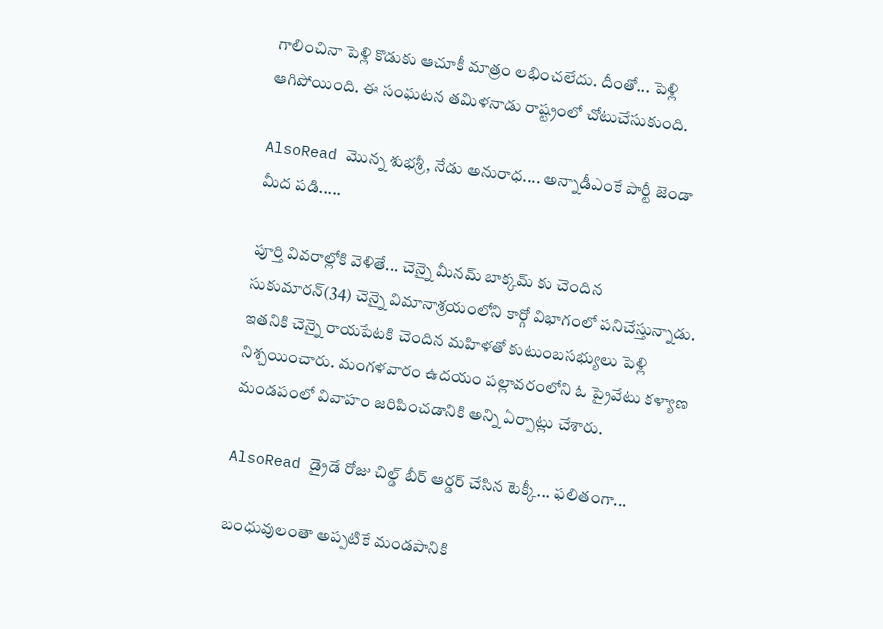గాలించినా పెళ్లి కొడుకు ఆచూకీ మాత్రం లభించలేదు. దీంతో... పెళ్లి ఆగిపోయింది. ఈ సంఘటన తమిళనాడు రాష్ట్రంలో చోటుచేసుకుంది.

AlsoRead మొన్న శుభశ్రీ, నేడు అనురాధ.... అన్నాడీఎంకే పార్టీ జెండా మీద పడి.....

పూర్తి వివరాల్లోకి వెళితే... చెన్నై మీనమ్ బాక్కమ్ కు చెందిన సుకుమారన్(34) చెన్నై విమానాశ్రయంలోని కార్గో విభాగంలో పనిచేస్తున్నాడు. ఇతనికి చెన్నై రాయపేటకి చెందిన మహిళతో కుటుంబసభ్యులు పెళ్లి నిశ్చయించారు. మంగళవారం ఉదయం పల్లావరంలోని ఓ ప్రైవేటు కళ్యాణ మండపంలో వివాహం జరిపించడానికి అన్ని ఏర్పాట్లు చేశారు.

AlsoRead డ్రైడే రోజు చిల్డ్ బీర్ ఆర్డర్ చేసిన టెక్కీ... ఫలితంగా...

బంధువులంతా అప్పటికే మండపానికి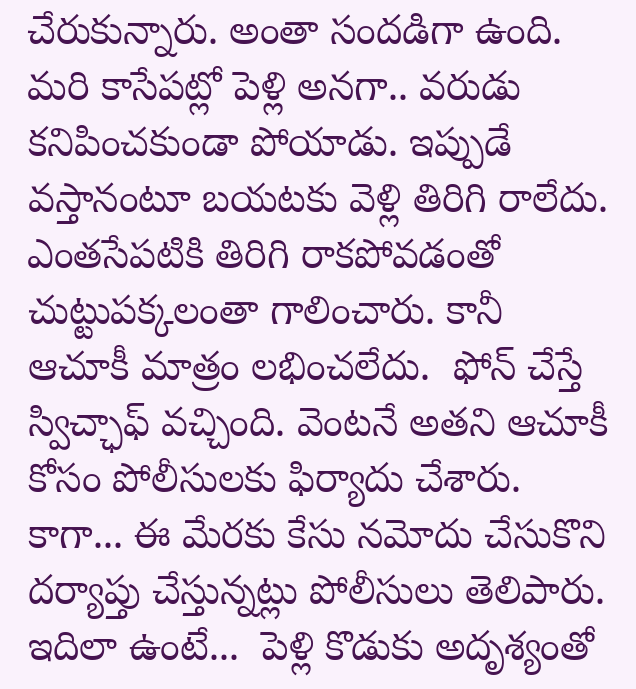చేరుకున్నారు. అంతా సందడిగా ఉంది. మరి కాసేపట్లో పెళ్లి అనగా.. వరుడు కనిపించకుండా పోయాడు. ఇప్పుడే వస్తానంటూ బయటకు వెళ్లి తిరిగి రాలేదు. ఎంతసేపటికి తిరిగి రాకపోవడంతో చుట్టుపక్కలంతా గాలించారు. కానీ ఆచూకీ మాత్రం లభించలేదు.  ఫోన్ చేస్తే స్విచ్ఛాఫ్ వచ్చింది. వెంటనే అతని ఆచూకీ కోసం పోలీసులకు ఫిర్యాదు చేశారు. కాగా... ఈ మేరకు కేసు నమోదు చేసుకొని దర్యాప్తు చేస్తున్నట్లు పోలీసులు తెలిపారు. ఇదిలా ఉంటే...  పెళ్లి కొడుకు అదృశ్యంతో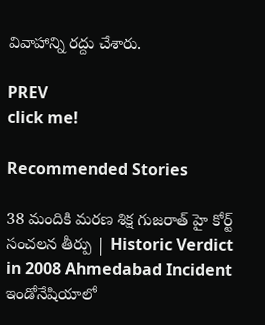వివాహాన్ని రద్దు చేశారు.

PREV
click me!

Recommended Stories

38 మందికి మరణ శిక్ష గుజరాత్ హై కోర్ట్ సంచలన తీర్పు | Historic Verdict in 2008 Ahmedabad Incident
ఇండోనేషియాలో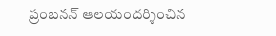ప్రంబనన్ ఆలయందర్శించిన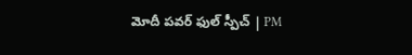మోదీ పవర్ ఫుల్ స్పీచ్ | PM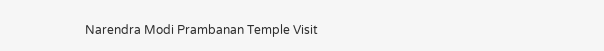Narendra Modi Prambanan Temple Visit